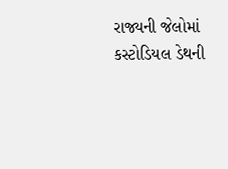રાજ્યની જેલોમાં કસ્ટોડિયલ ડેથની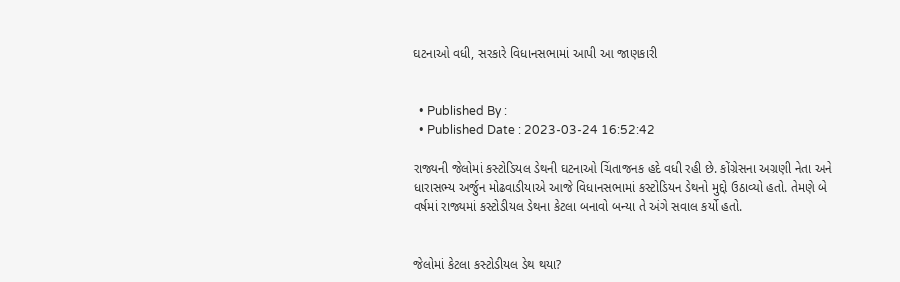ઘટનાઓ વધી, સરકારે વિધાનસભામાં આપી આ જાણકારી


  • Published By :
  • Published Date : 2023-03-24 16:52:42

રાજ્યની જેલોમાં કસ્ટોડિયલ ડેથની ઘટનાઓ ચિંતાજનક હદે વધી રહી છે. કોંગ્રેસના અગ્રણી નેતા અને ધારાસભ્ય અર્જુન મોઢવાડીયાએ આજે વિધાનસભામાં કસ્ટોડિયન ડેથનો મુદ્દો ઉઠાવ્યો હતો. તેમણે બે વર્ષમાં રાજ્યમાં કસ્ટોડીયલ ડેથના કેટલા બનાવો બન્યા તે અંગે સવાલ કર્યો હતો.


જેલોમાં કેટલા કસ્ટોડીયલ ડેથ થયા?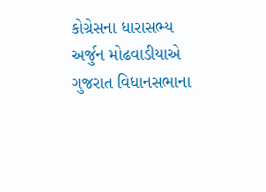કોગ્રેસના ધારાસભ્ય અર્જુન મોઢવાડીયાએ ગુજરાત વિધાનસભાના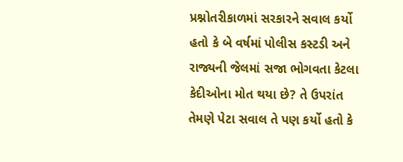પ્રશ્નોતરીકાળમાં સરકારને સવાલ કર્યો હતો કે બે વર્ષમાં પોલીસ કસ્ટડી અને રાજ્યની જેલમાં સજા ભોગવતા કેટલા કેદીઓના મોત થયા છે? તે ઉપરાંત તેમણે પેટા સવાલ તે પણ કર્યો હતો કે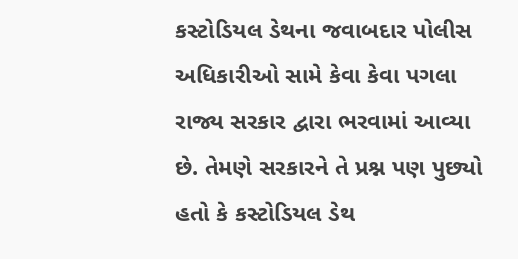કસ્ટોડિયલ ડેથના જવાબદાર પોલીસ અધિકારીઓ સામે કેવા કેવા પગલા રાજ્ય સરકાર દ્વારા ભરવામાં આવ્યા છે. તેમણે સરકારને તે પ્રશ્ન પણ પુછ્યો હતો કે કસ્ટોડિયલ ડેથ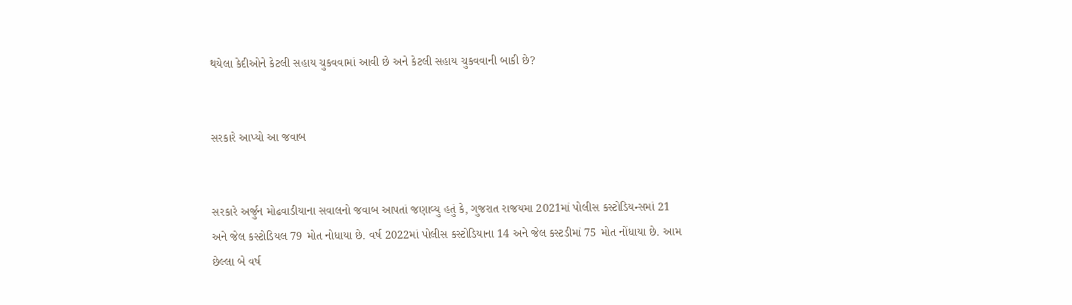થયેલા કેદીઓને કેટલી સહાય ચુકવવામાં આવી છે અને કેટલી સહાય ચુકવવાની બાકી છે?


સરકારે આપ્યો આ જવાબ


સરકારે અર્જુન મોઢવાડીયાના સવાલનો જવાબ આપતાં જણાવ્યુ હતું કે, ગુજરાત રાજયમા 2021માં પોલીસ કસ્ટોડિયન્સમાં 21 અને જેલ કસ્ટોડિયલ 79 મોત નોધાયા છે. વર્ષ 2022માં પોલીસ કસ્ટોડિયાના 14 અને જેલ કસ્ટડીમાં 75 મોત નોંધાયા છે. આમ છેલ્લા બે વર્ષ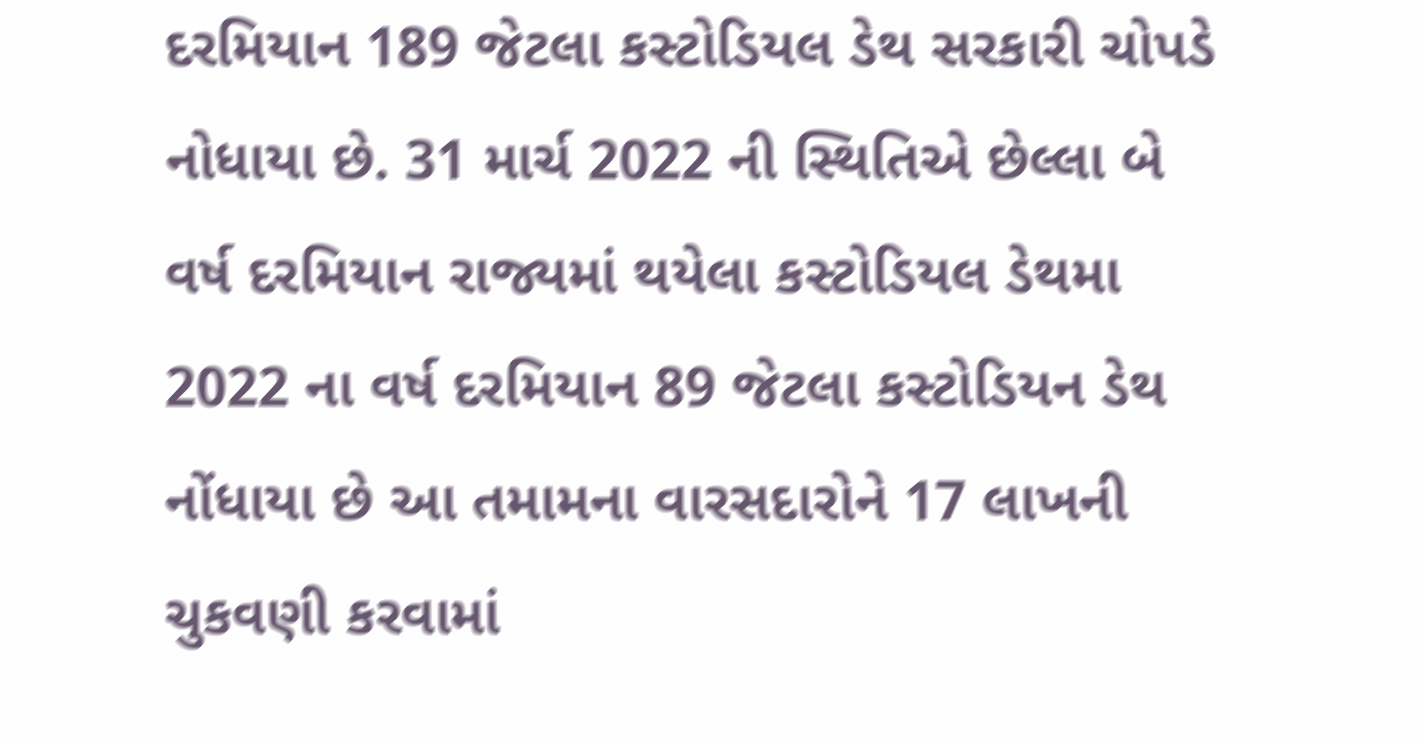દરમિયાન 189 જેટલા કસ્ટોડિયલ ડેથ સરકારી ચોપડે નોધાયા છે. 31 માર્ચ 2022 ની સ્થિતિએ છેલ્લા બે વર્ષ દરમિયાન રાજ્યમાં થયેલા કસ્ટોડિયલ ડેથમા 2022 ના વર્ષ દરમિયાન 89 જેટલા કસ્ટોડિયન ડેથ નોંધાયા છે આ તમામના વારસદારોને 17 લાખની ચુકવણી કરવામાં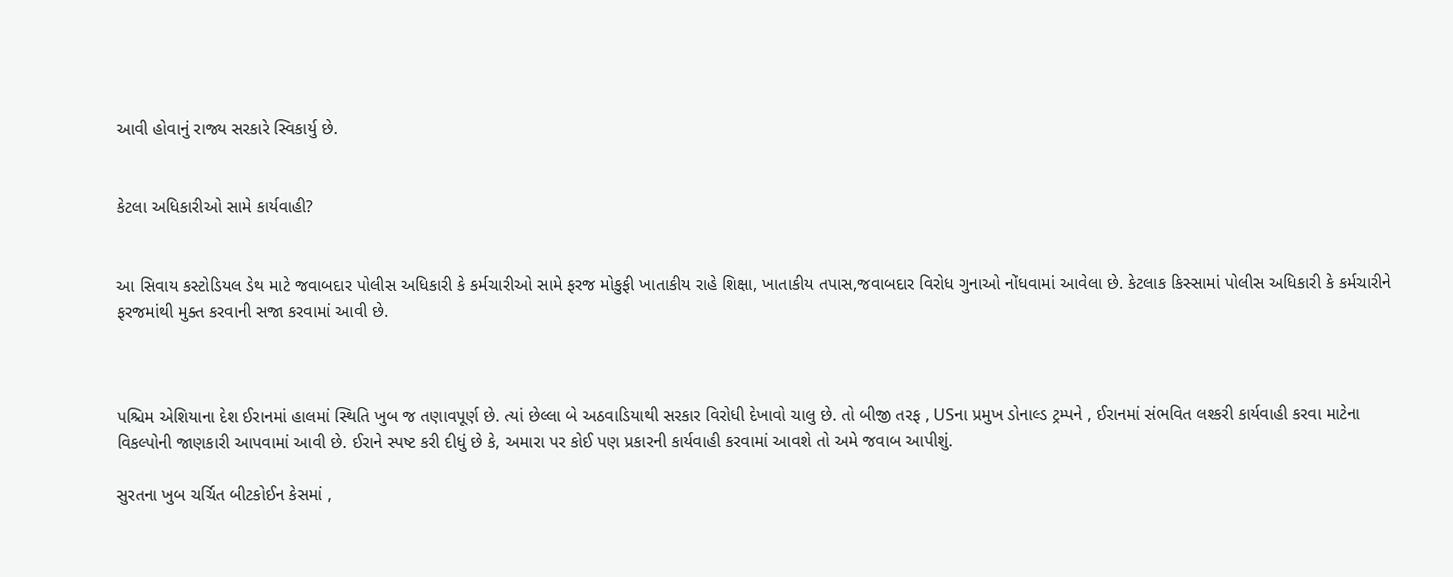આવી હોવાનું રાજ્ય સરકારે સ્વિકાર્યુ છે.


કેટલા અધિકારીઓ સામે કાર્યવાહી?


આ સિવાય કસ્ટોડિયલ ડેથ માટે જવાબદાર પોલીસ અધિકારી કે કર્મચારીઓ સામે ફરજ મોકુફી ખાતાકીય રાહે શિક્ષા, ખાતાકીય તપાસ,જવાબદાર વિરોધ ગુનાઓ નોંધવામાં આવેલા છે. કેટલાક કિસ્સામાં પોલીસ અધિકારી કે કર્મચારીને ફરજમાંથી મુક્ત કરવાની સજા કરવામાં આવી છે.



પશ્ચિમ એશિયાના દેશ ઈરાનમાં હાલમાં સ્થિતિ ખુબ જ તણાવપૂર્ણ છે. ત્યાં છેલ્લા બે અઠવાડિયાથી સરકાર વિરોધી દેખાવો ચાલુ છે. તો બીજી તરફ , USના પ્રમુખ ડોનાલ્ડ ટ્રમ્પને , ઈરાનમાં સંભવિત લશ્કરી કાર્યવાહી કરવા માટેના વિકલ્પોની જાણકારી આપવામાં આવી છે. ઈરાને સ્પષ્ટ કરી દીધું છે કે, અમારા પર કોઈ પણ પ્રકારની કાર્યવાહી કરવામાં આવશે તો અમે જવાબ આપીશું.

સુરતના ખુબ ચર્ચિત બીટકોઈન કેસમાં ,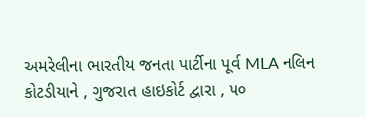અમરેલીના ભારતીય જનતા પાર્ટીના પૂર્વ MLA નલિન કોટડીયાને , ગુજરાત હાઇકોર્ટ દ્વારા , ૫૦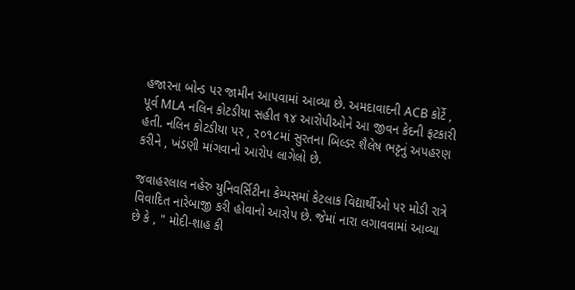હજારના બોન્ડ પર જામીન આપવામાં આવ્યા છે. અમદાવાદની ACB કોર્ટે , પૂર્વ MLA નલિન કોટડીયા સહીત ૧૪ આરોપીઓને આ જીવન કેદની ફટકારી હતી. નલિન કોટડીયા પર , ૨૦૧૮માં સુરતના બિલ્ડર શૈલેષ ભટ્ટનું અપહરણ કરીને , ખંડણી માંગવાનો આરોપ લાગેલો છે.

જવાહરલાલ નહેરુ યુનિવર્સિટીના કેમ્પસમાં કેટલાક વિદ્યાર્થીઓ પર મોડી રાત્રે વિવાદિત નારેબાજી કરી હોવાનો આરોપ છે. જેમાં નારા લગાવવામાં આવ્યા છે કે , " મોદી-શાહ કી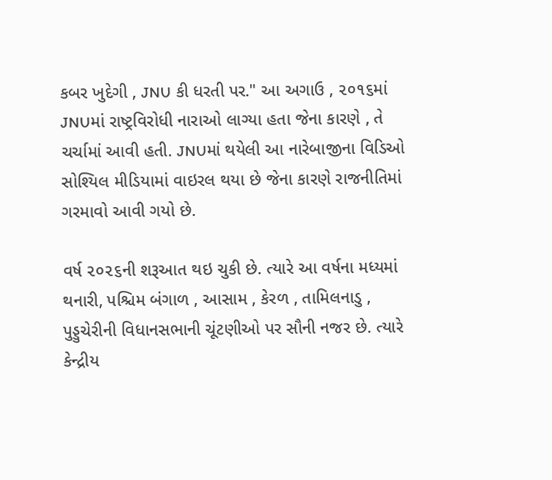કબર ખુદેગી , JNU કી ધરતી પર." આ અગાઉ , ૨૦૧૬માં JNUમાં રાષ્ટ્રવિરોધી નારાઓ લાગ્યા હતા જેના કારણે , તે ચર્ચામાં આવી હતી. JNUમાં થયેલી આ નારેબાજીના વિડિઓ સોશ્યિલ મીડિયામાં વાઇરલ થયા છે જેના કારણે રાજનીતિમાં ગરમાવો આવી ગયો છે.

વર્ષ ૨૦૨૬ની શરૂઆત થઇ ચુકી છે. ત્યારે આ વર્ષના મધ્યમાં થનારી, પશ્ચિમ બંગાળ , આસામ , કેરળ , તામિલનાડુ , પુડ્ડુચેરીની વિધાનસભાની ચૂંટણીઓ પર સૌની નજર છે. ત્યારે કેન્દ્રીય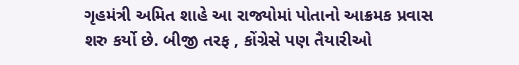ગૃહમંત્રી અમિત શાહે આ રાજ્યોમાં પોતાનો આક્રમક પ્રવાસ શરુ કર્યો છે. બીજી તરફ , કોંગ્રેસે પણ તૈયારીઓ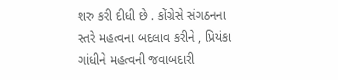શરુ કરી દીધી છે . કોંગ્રેસે સંગઠનના સ્તરે મહત્વના બદલાવ કરીને , પ્રિયંકા ગાંધીને મહત્વની જવાબદારી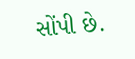સોંપી છે.